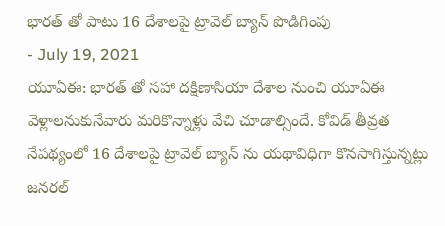భారత్ తో పాటు 16 దేశాలపై ట్రావెల్ బ్యాన్ పొడిగింపు
- July 19, 2021
యూఏఈ: భారత్ తో సహా దక్షిణాసియా దేశాల నుంచి యూఏఈ వెళ్లాలనుకునేవారు మరికొన్నాళ్లు వేచి చూడాల్సిందే. కోవిడ్ తీవ్రత నేపథ్యంలో 16 దేశాలపై ట్రావెల్ బ్యాన్ ను యథావిధిగా కొనసాగిస్తున్నట్లు జనరల్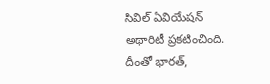సివిల్ ఏవియేషన్ అథారిటీ ప్రకటించింది. దీంతో భారత్,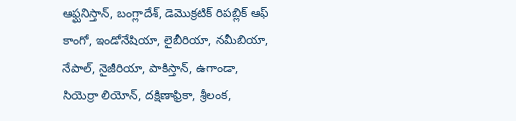ఆఫ్ఘనిస్తాన్, బంగ్లాదేశ్, డెమొక్రటిక్ రిపబ్లిక్ ఆఫ్ కాంగో, ఇండోనేషియా, లైబీరియా, నమీబియా, నేపాల్, నైజీరియా, పాకిస్తాన్, ఉగాండా, సియెర్రా లియోన్, దక్షిణాఫ్రికా, శ్రీలంక,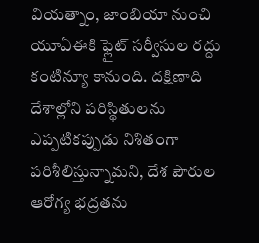వియత్నాం, జాంబియా నుంచి యూఏఈకి ఫ్లైట్ సర్వీసుల రద్దు కంటిన్యూ కానుంది. దక్షిణాది దేశాల్లోని పరిస్థితులను ఎప్పటికప్పుడు నిశితంగా పరిశీలిస్తున్నామని, దేశ పౌరుల ఆరోగ్య భద్రతను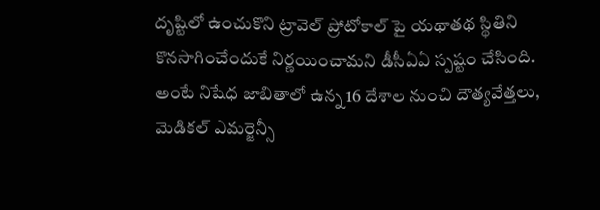దృష్టిలో ఉంచుకొని ట్రావెల్ ప్రోటోకాల్ పై యథాతథ స్థితిని కొనసాగించేందుకే నిర్ణయించామని డీసీఏఏ స్పష్టం చేసింది. అంటే నిషేధ జాబితాలో ఉన్న 16 దేశాల నుంచి దౌత్యవేత్తలు, మెడికల్ ఎమర్జెన్సీ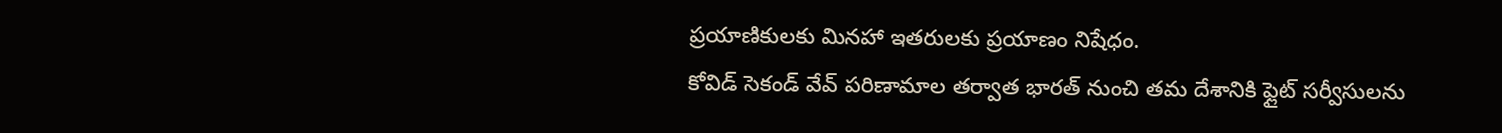ప్రయాణికులకు మినహా ఇతరులకు ప్రయాణం నిషేధం.
కోవిడ్ సెకండ్ వేవ్ పరిణామాల తర్వాత భారత్ నుంచి తమ దేశానికి ఫ్లైట్ సర్వీసులను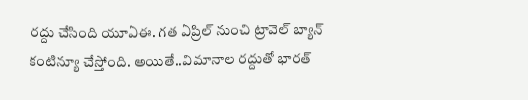రద్దు చేసింది యూఏఈ. గత ఏప్రిల్ నుంచి ట్రావెల్ బ్యాన్ కంటిన్యూ చేస్తోంది. అయితే..విమానాల రద్దుతో భారత్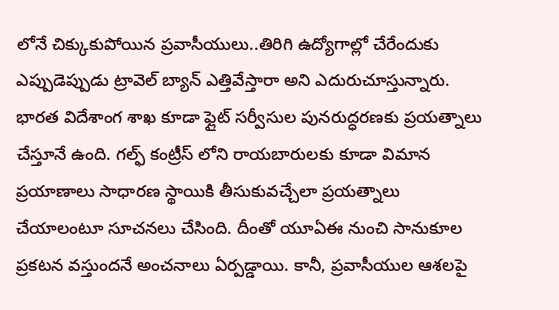లోనే చిక్కుకుపోయిన ప్రవాసీయులు..తిరిగి ఉద్యోగాల్లో చేరేందుకు ఎప్పుడెప్పుడు ట్రావెల్ బ్యాన్ ఎత్తివేస్తారా అని ఎదురుచూస్తున్నారు. భారత విదేశాంగ శాఖ కూడా ఫ్లైట్ సర్వీసుల పునరుద్ధరణకు ప్రయత్నాలు చేస్తూనే ఉంది. గల్ఫ్ కంట్రీస్ లోని రాయబారులకు కూడా విమాన ప్రయాణాలు సాధారణ స్థాయికి తీసుకువచ్చేలా ప్రయత్నాలు చేయాలంటూ సూచనలు చేసింది. దీంతో యూఏఈ నుంచి సానుకూల ప్రకటన వస్తుందనే అంచనాలు ఏర్పడ్డాయి. కానీ, ప్రవాసీయుల ఆశలపై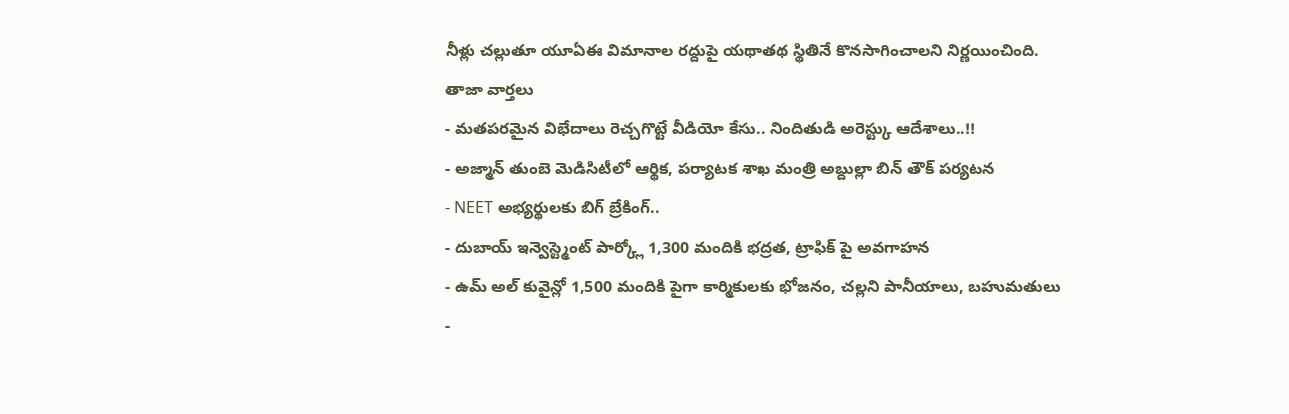నీళ్లు చల్లుతూ యూఏఈ విమానాల రద్దుపై యథాతథ స్థితినే కొనసాగించాలని నిర్ణయించింది.
తాజా వార్తలు
- మతపరమైన విభేదాలు రెచ్చగొట్టే వీడియో కేసు.. నిందితుడి అరెస్ట్కు ఆదేశాలు..!!
- అజ్మాన్ తుంబె మెడిసిటీలో ఆర్థిక, పర్యాటక శాఖ మంత్రి అబ్దుల్లా బిన్ తౌక్ పర్యటన
- NEET అభ్యర్థులకు బిగ్ బ్రేకింగ్..
- దుబాయ్ ఇన్వెస్ట్మెంట్ పార్క్లో 1,300 మందికి భద్రత, ట్రాఫిక్ పై అవగాహన
- ఉమ్ అల్ కువైన్లో 1,500 మందికి పైగా కార్మికులకు భోజనం, చల్లని పానీయాలు, బహుమతులు
-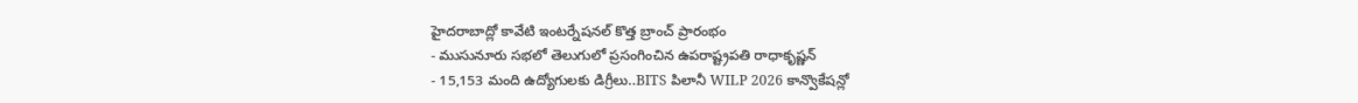హైదరాబాద్లో కావేటి ఇంటర్నేషనల్ కొత్త బ్రాంచ్ ప్రారంభం
- ముసునూరు సభలో తెలుగులో ప్రసంగించిన ఉపరాష్ట్రపతి రాధాకృష్ణన్
- 15,153 మంది ఉద్యోగులకు డిగ్రీలు..BITS పిలానీ WILP 2026 కాన్వొకేషన్లో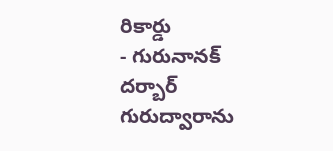రికార్డు
- గురునానక్ దర్బార్ గురుద్వారాను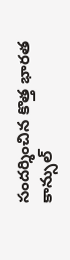సందర్శించిన కొత్త భారత కాన్సుల్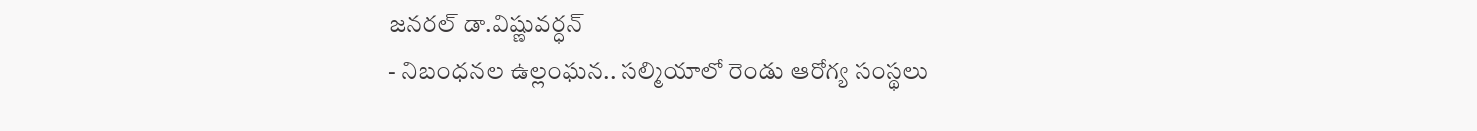జనరల్ డా.విష్ణువర్ధన్
- నిబంధనల ఉల్లంఘన.. సల్మియాలో రెండు ఆరోగ్య సంస్థలు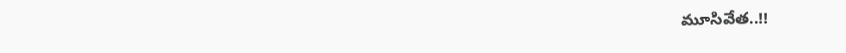మూసివేత..!!